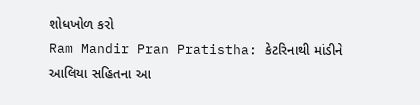શોધખોળ કરો
Ram Mandir Pran Pratistha: કેટરિનાથી માંડીને આલિયા સહિતના આ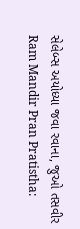સેલેબ્સ અયોધ્યા જવા રવાના, જુઓ તસવીર
Ram Mandir Pran Pratistha: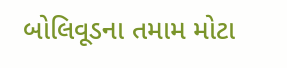બોલિવૂડના તમામ મોટા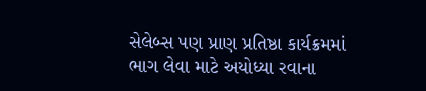સેલેબ્સ પણ પ્રાણ પ્રતિષ્ઠા કાર્યક્રમમાં ભાગ લેવા માટે અયોધ્યા રવાના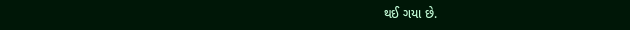થઈ ગયા છે.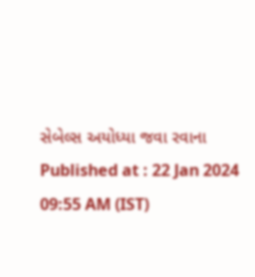સેબેલ્સ અયોધ્યા જવા રવાના
Published at : 22 Jan 2024 09:55 AM (IST)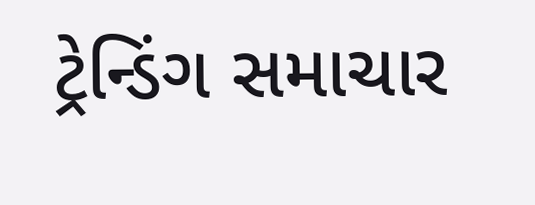ટ્રેન્ડિંગ સમાચાર